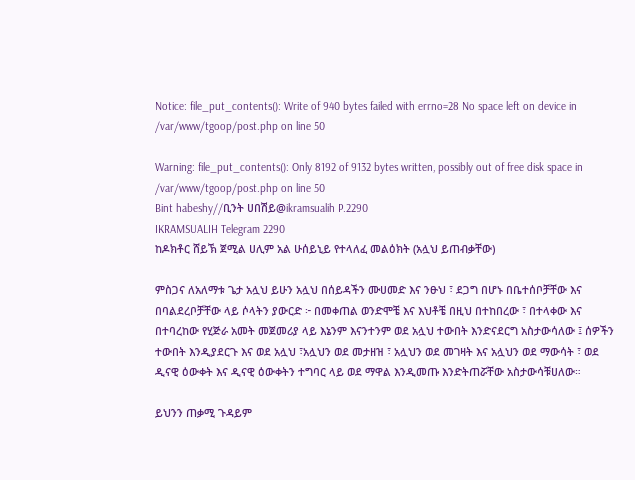Notice: file_put_contents(): Write of 940 bytes failed with errno=28 No space left on device in /var/www/tgoop/post.php on line 50

Warning: file_put_contents(): Only 8192 of 9132 bytes written, possibly out of free disk space in /var/www/tgoop/post.php on line 50
Bint habeshy//ቢንት ሀበሽይ@ikramsualih P.2290
IKRAMSUALIH Telegram 2290
ከዶክቶር ሸይኽ ጀሚል ሀሊም አል ሁሰይኒይ የተላለፈ መልዕክት (አሏህ ይጠብቃቸው)

ምስጋና ለአለማቱ ጌታ አሏህ ይሁን አሏህ በሰይዳችን ሙሀመድ እና ንፁህ ፣ ደጋግ በሆኑ በቤተሰቦቻቸው እና በባልደረቦቻቸው ላይ ሶላትን ያውርድ ፦ በመቀጠል ወንድሞቼ እና እህቶቼ በዚህ በተከበረው ፣ በተላቀው እና በተባረከው የሂጅራ አመት መጀመሪያ ላይ እኔንም እናንተንም ወደ አሏህ ተውበት እንድናደርግ አስታውሳለው ፤ ሰዎችን ተውበት እንዲያደርጉ እና ወደ አሏህ ፣አሏህን ወደ መታዘዝ ፣ አሏህን ወደ መገዛት እና አሏህን ወደ ማውሳት ፣ ወደ ዲናዊ ዕውቀት እና ዲናዊ ዕውቀትን ተግባር ላይ ወደ ማዋል እንዲመጡ እንድትጠሯቸው አስታውሳቹሀለው።

ይህንን ጠቃሚ ጉዳይም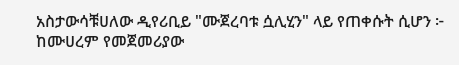አስታውሳቹሀለው ዲየሪቢይ "ሙጀረባቱ ሷሊሂን" ላይ የጠቀሱት ሲሆን ፦ ከሙሀረም የመጀመሪያው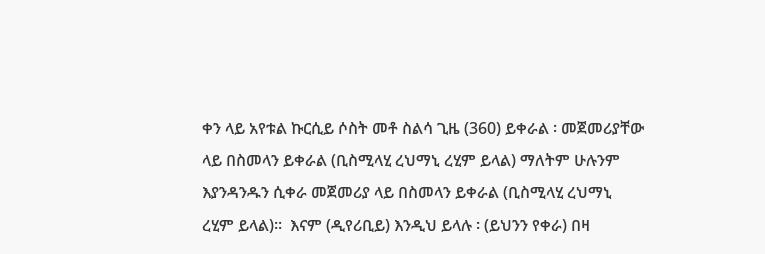ቀን ላይ አየቱል ኩርሲይ ሶስት መቶ ስልሳ ጊዜ (360) ይቀራል ፡ መጀመሪያቸው ላይ በስመላን ይቀራል (ቢስሚላሂ ረህማኒ ረሂም ይላል) ማለትም ሁሉንም እያንዳንዱን ሲቀራ መጀመሪያ ላይ በስመላን ይቀራል (ቢስሚላሂ ረህማኒ ረሂም ይላል)።  እናም (ዲየሪቢይ) እንዲህ ይላሉ ፡ (ይህንን የቀራ) በዛ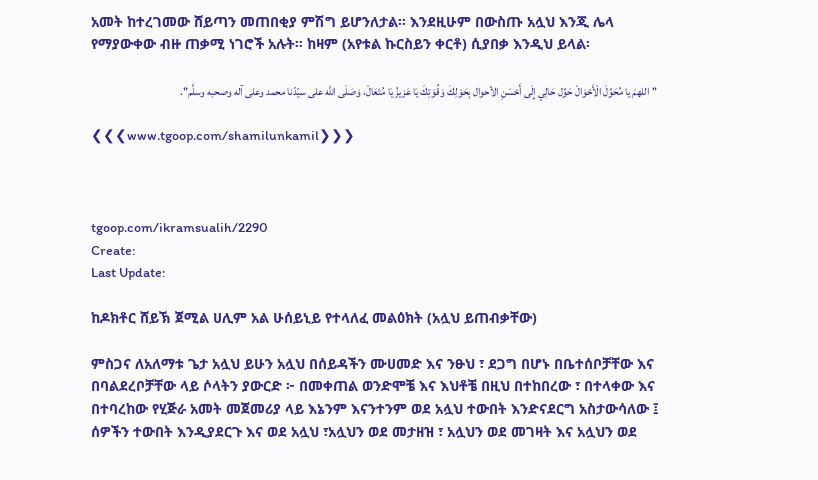አመት ከተረገመው ሸይጣን መጠበቂያ ምሽግ ይሆንለታል። እንደዚሁም በውስጡ አሏህ እንጂ ሌላ የማያውቀው ብዙ ጠቃሚ ነገሮች አሉት። ከዛም (አየቱል ኩርስይን ቀርቶ) ሲያበቃ እንዲህ ይላል፡

"اللهمَ يا مُحَوِّلَ الْأَحْوَالْ حَوِّل حَالِي إِلَى أَحْسَنِ الأحوال بِحَوْلِكَ وَقُوَتِكَ يَا عَزيزُ يَا مُتَعَالْ، وَصَلَى الله على سيّدّنا محمد وعلى آله وصحبه وسلَّم".

❮❮❮www.tgoop.com/shamilunkamil❯❯❯



tgoop.com/ikramsualih/2290
Create:
Last Update:

ከዶክቶር ሸይኽ ጀሚል ሀሊም አል ሁሰይኒይ የተላለፈ መልዕክት (አሏህ ይጠብቃቸው)

ምስጋና ለአለማቱ ጌታ አሏህ ይሁን አሏህ በሰይዳችን ሙሀመድ እና ንፁህ ፣ ደጋግ በሆኑ በቤተሰቦቻቸው እና በባልደረቦቻቸው ላይ ሶላትን ያውርድ ፦ በመቀጠል ወንድሞቼ እና እህቶቼ በዚህ በተከበረው ፣ በተላቀው እና በተባረከው የሂጅራ አመት መጀመሪያ ላይ እኔንም እናንተንም ወደ አሏህ ተውበት እንድናደርግ አስታውሳለው ፤ ሰዎችን ተውበት እንዲያደርጉ እና ወደ አሏህ ፣አሏህን ወደ መታዘዝ ፣ አሏህን ወደ መገዛት እና አሏህን ወደ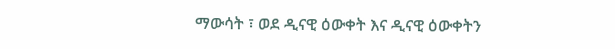ማውሳት ፣ ወደ ዲናዊ ዕውቀት እና ዲናዊ ዕውቀትን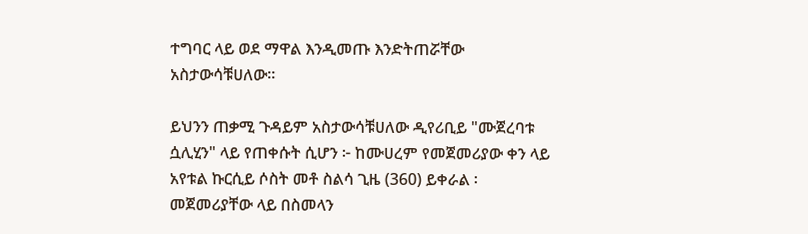ተግባር ላይ ወደ ማዋል እንዲመጡ እንድትጠሯቸው አስታውሳቹሀለው።

ይህንን ጠቃሚ ጉዳይም አስታውሳቹሀለው ዲየሪቢይ "ሙጀረባቱ ሷሊሂን" ላይ የጠቀሱት ሲሆን ፦ ከሙሀረም የመጀመሪያው ቀን ላይ አየቱል ኩርሲይ ሶስት መቶ ስልሳ ጊዜ (360) ይቀራል ፡ መጀመሪያቸው ላይ በስመላን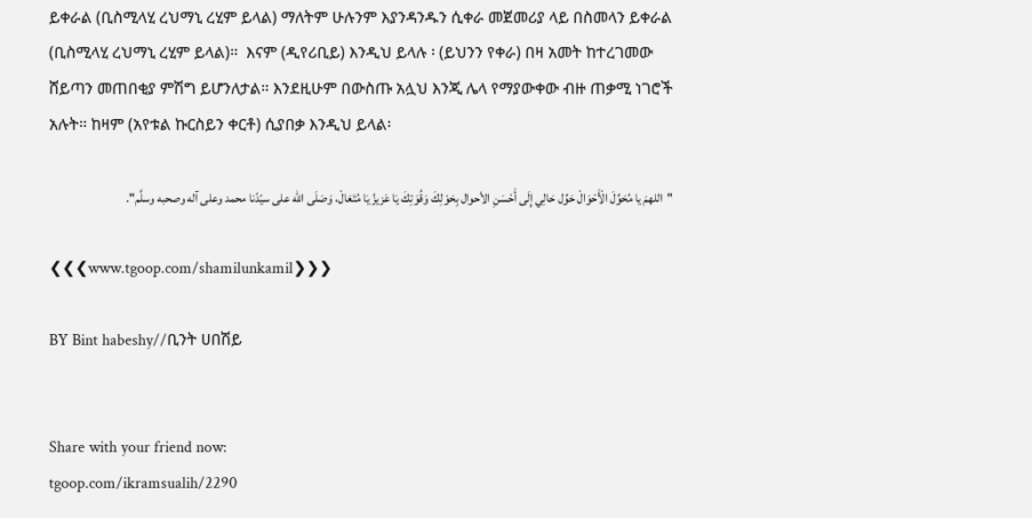ይቀራል (ቢስሚላሂ ረህማኒ ረሂም ይላል) ማለትም ሁሉንም እያንዳንዱን ሲቀራ መጀመሪያ ላይ በስመላን ይቀራል (ቢስሚላሂ ረህማኒ ረሂም ይላል)።  እናም (ዲየሪቢይ) እንዲህ ይላሉ ፡ (ይህንን የቀራ) በዛ አመት ከተረገመው ሸይጣን መጠበቂያ ምሽግ ይሆንለታል። እንደዚሁም በውስጡ አሏህ እንጂ ሌላ የማያውቀው ብዙ ጠቃሚ ነገሮች አሉት። ከዛም (አየቱል ኩርስይን ቀርቶ) ሲያበቃ እንዲህ ይላል፡

"اللهمَ يا مُحَوِّلَ الْأَحْوَالْ حَوِّل حَالِي إِلَى أَحْسَنِ الأحوال بِحَوْلِكَ وَقُوَتِكَ يَا عَزيزُ يَا مُتَعَالْ، وَصَلَى الله على سيّدّنا محمد وعلى آله وصحبه وسلَّم".

❮❮❮www.tgoop.com/shamilunkamil❯❯❯

BY Bint habeshy//ቢንት ሀበሽይ


Share with your friend now:
tgoop.com/ikramsualih/2290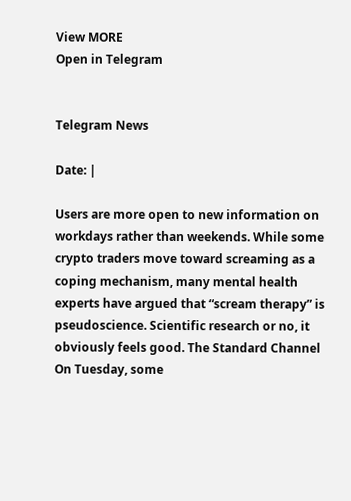View MORE
Open in Telegram


Telegram News

Date: |

Users are more open to new information on workdays rather than weekends. While some crypto traders move toward screaming as a coping mechanism, many mental health experts have argued that “scream therapy” is pseudoscience. Scientific research or no, it obviously feels good. The Standard Channel On Tuesday, some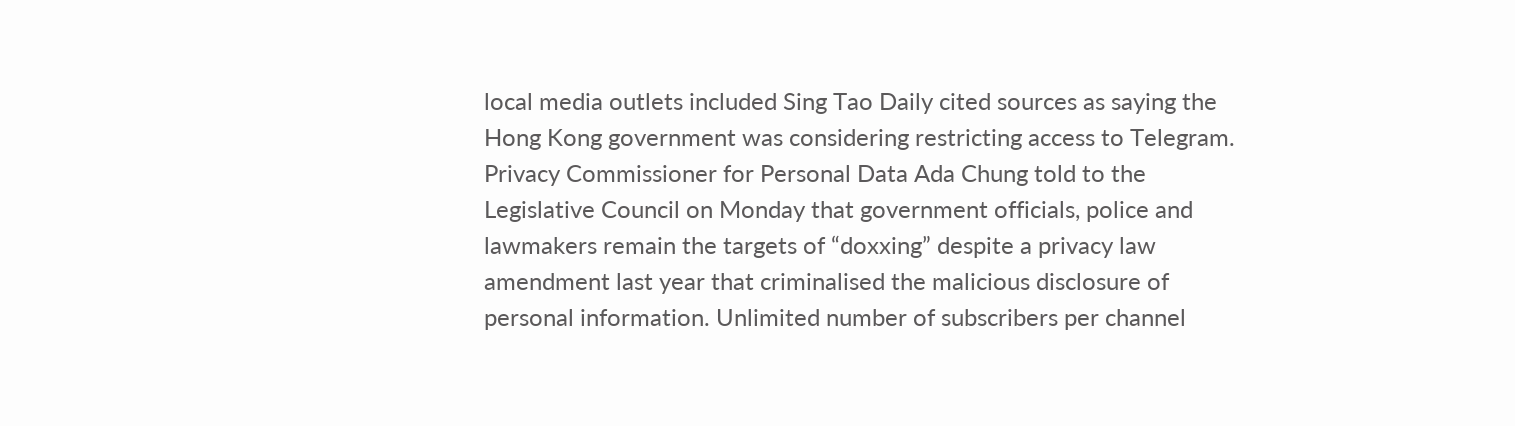local media outlets included Sing Tao Daily cited sources as saying the Hong Kong government was considering restricting access to Telegram. Privacy Commissioner for Personal Data Ada Chung told to the Legislative Council on Monday that government officials, police and lawmakers remain the targets of “doxxing” despite a privacy law amendment last year that criminalised the malicious disclosure of personal information. Unlimited number of subscribers per channel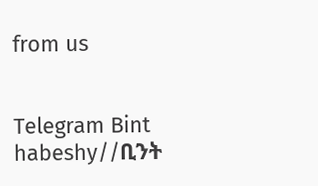from us


Telegram Bint habeshy//ቢንት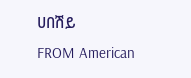ሀበሽይ
FROM American